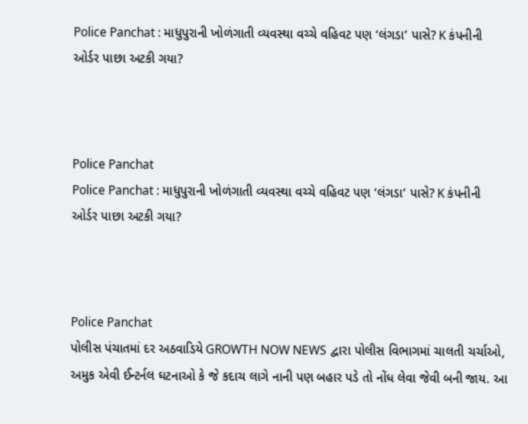Police Panchat : માધુપુરાની ખોળંગાતી વ્યવસ્થા વચ્ચે વહિવટ પણ ‘લંગડા’ પાસે? K કંપનીની ઓર્ડર પાછા અટકી ગયા?



Police Panchat
Police Panchat : માધુપુરાની ખોળંગાતી વ્યવસ્થા વચ્ચે વહિવટ પણ ‘લંગડા’ પાસે? K કંપનીની ઓર્ડર પાછા અટકી ગયા?



Police Panchat
પોલીસ પંચાતમાં દર અઠવાડિયે GROWTH NOW NEWS દ્વારા પોલીસ વિભાગમાં ચાલતી ચર્ચાઓ, અમુક એવી ઈન્ટર્નલ ઘટનાઓ કે જે કદાચ લાગે નાની પણ બહાર પડે તો નોંધ લેવા જેવી બની જાય. આ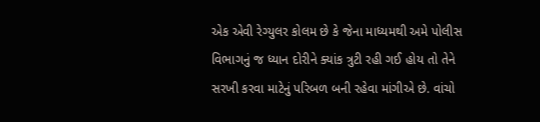એક એવી રેગ્યુલર કોલમ છે કે જેના માધ્યમથી અમે પોલીસ વિભાગનું જ ધ્યાન દોરીને ક્યાંક ત્રુટી રહી ગઈ હોય તો તેને સરખી કરવા માટેનું પરિબળ બની રહેવા માંગીએ છે. વાંચો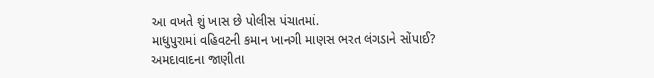આ વખતે શું ખાસ છે પોલીસ પંચાતમાં.
માધુપુરામાં વહિવટની કમાન ખાનગી માણસ ભરત લંગડાને સોંપાઈ?
અમદાવાદના જાણીતા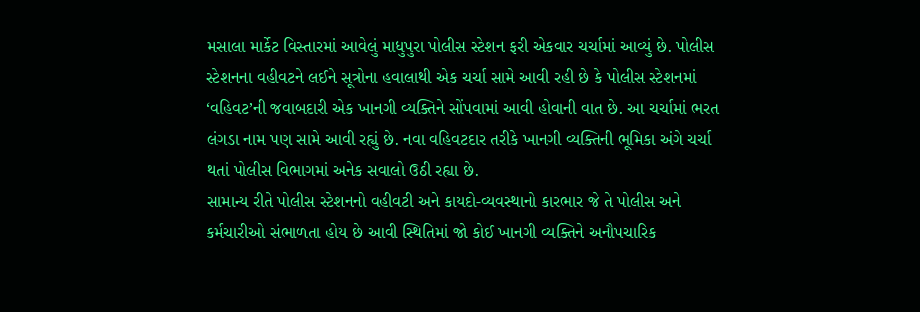મસાલા માર્કેટ વિસ્તારમાં આવેલું માધુપુરા પોલીસ સ્ટેશન ફરી એકવાર ચર્ચામાં આવ્યું છે. પોલીસ સ્ટેશનના વહીવટને લઈને સૂત્રોના હવાલાથી એક ચર્ચા સામે આવી રહી છે કે પોલીસ સ્ટેશનમાં ‘વહિવટ’ની જવાબદારી એક ખાનગી વ્યક્તિને સોંપવામાં આવી હોવાની વાત છે. આ ચર્ચામાં ભરત લંગડા નામ પણ સામે આવી રહ્યું છે. નવા વહિવટદાર તરીકે ખાનગી વ્યક્તિની ભૂમિકા અંગે ચર્ચા થતાં પોલીસ વિભાગમાં અનેક સવાલો ઉઠી રહ્યા છે.
સામાન્ય રીતે પોલીસ સ્ટેશનનો વહીવટી અને કાયદો-વ્યવસ્થાનો કારભાર જે તે પોલીસ અને કર્મચારીઓ સંભાળતા હોય છે આવી સ્થિતિમાં જો કોઈ ખાનગી વ્યક્તિને અનૌપચારિક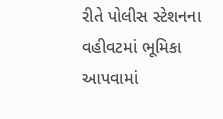રીતે પોલીસ સ્ટેશનના વહીવટમાં ભૂમિકા આપવામાં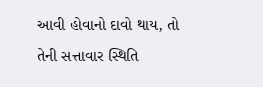આવી હોવાનો દાવો થાય, તો તેની સત્તાવાર સ્થિતિ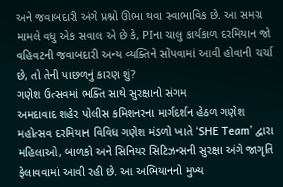અને જવાબદારી અંગે પ્રશ્નો ઊભા થવા સ્વાભાવિક છે. આ સમગ્ર મામલે વધુ એક સવાલ એ છે કે, PIના ચાલુ કાર્યકાળ દરમિયાન જો વહિવટની જવાબદારી અન્ય વ્યક્તિને સોંપવામાં આવી હોવાની ચર્ચા છે, તો તેની પાછળનું કારણ શું?
ગણેશ ઉત્સવમાં ભક્તિ સાથે સુરક્ષાનો સંગમ
અમદાવાદ શહેર પોલીસ કમિશનરના માર્ગદર્શન હેઠળ ગણેશ મહોત્સવ દરમિયાન વિવિધ ગણેશ મંડળો ખાતે ‘SHE Team’ દ્વારા મહિલાઓ, બાળકો અને સિનિયર સિટિઝન્સની સુરક્ષા અંગે જાગૃતિ ફેલાવવામાં આવી રહી છે. આ અભિયાનનો મુખ્ય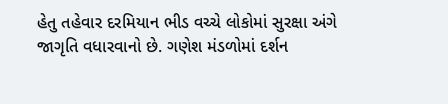હેતુ તહેવાર દરમિયાન ભીડ વચ્ચે લોકોમાં સુરક્ષા અંગે જાગૃતિ વધારવાનો છે. ગણેશ મંડળોમાં દર્શન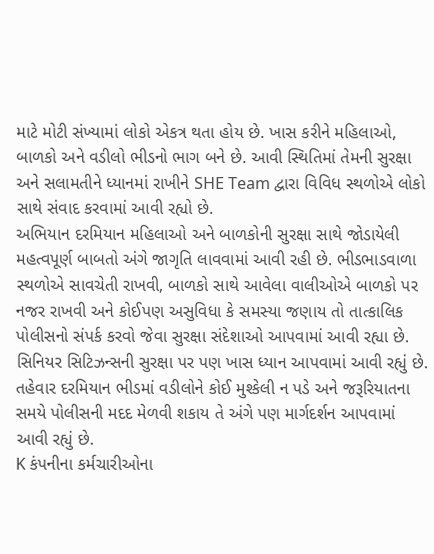માટે મોટી સંખ્યામાં લોકો એકત્ર થતા હોય છે. ખાસ કરીને મહિલાઓ, બાળકો અને વડીલો ભીડનો ભાગ બને છે. આવી સ્થિતિમાં તેમની સુરક્ષા અને સલામતીને ધ્યાનમાં રાખીને SHE Team દ્વારા વિવિધ સ્થળોએ લોકો સાથે સંવાદ કરવામાં આવી રહ્યો છે.
અભિયાન દરમિયાન મહિલાઓ અને બાળકોની સુરક્ષા સાથે જોડાયેલી મહત્વપૂર્ણ બાબતો અંગે જાગૃતિ લાવવામાં આવી રહી છે. ભીડભાડવાળા સ્થળોએ સાવચેતી રાખવી, બાળકો સાથે આવેલા વાલીઓએ બાળકો પર નજર રાખવી અને કોઈપણ અસુવિધા કે સમસ્યા જણાય તો તાત્કાલિક પોલીસનો સંપર્ક કરવો જેવા સુરક્ષા સંદેશાઓ આપવામાં આવી રહ્યા છે. સિનિયર સિટિઝન્સની સુરક્ષા પર પણ ખાસ ધ્યાન આપવામાં આવી રહ્યું છે. તહેવાર દરમિયાન ભીડમાં વડીલોને કોઈ મુશ્કેલી ન પડે અને જરૂરિયાતના સમયે પોલીસની મદદ મેળવી શકાય તે અંગે પણ માર્ગદર્શન આપવામાં આવી રહ્યું છે.
K કંપનીના કર્મચારીઓના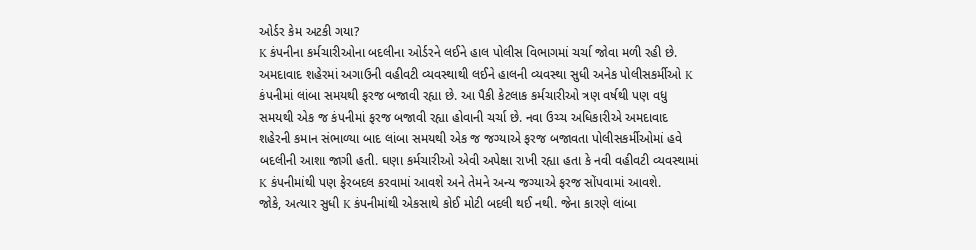ઓર્ડર કેમ અટકી ગયા?
K કંપનીના કર્મચારીઓના બદલીના ઓર્ડરને લઈને હાલ પોલીસ વિભાગમાં ચર્ચા જોવા મળી રહી છે. અમદાવાદ શહેરમાં અગાઉની વહીવટી વ્યવસ્થાથી લઈને હાલની વ્યવસ્થા સુધી અનેક પોલીસકર્મીઓ K કંપનીમાં લાંબા સમયથી ફરજ બજાવી રહ્યા છે. આ પૈકી કેટલાક કર્મચારીઓ ત્રણ વર્ષથી પણ વધુ સમયથી એક જ કંપનીમાં ફરજ બજાવી રહ્યા હોવાની ચર્ચા છે. નવા ઉચ્ચ અધિકારીએ અમદાવાદ શહેરની કમાન સંભાળ્યા બાદ લાંબા સમયથી એક જ જગ્યાએ ફરજ બજાવતા પોલીસકર્મીઓમાં હવે બદલીની આશા જાગી હતી. ઘણા કર્મચારીઓ એવી અપેક્ષા રાખી રહ્યા હતા કે નવી વહીવટી વ્યવસ્થામાં K કંપનીમાંથી પણ ફેરબદલ કરવામાં આવશે અને તેમને અન્ય જગ્યાએ ફરજ સોંપવામાં આવશે.
જોકે, અત્યાર સુધી K કંપનીમાંથી એકસાથે કોઈ મોટી બદલી થઈ નથી. જેના કારણે લાંબા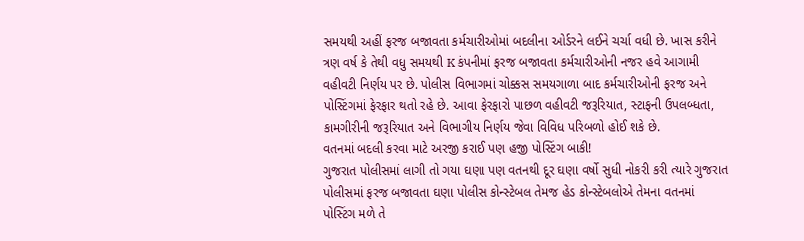સમયથી અહીં ફરજ બજાવતા કર્મચારીઓમાં બદલીના ઓર્ડરને લઈને ચર્ચા વધી છે. ખાસ કરીને ત્રણ વર્ષ કે તેથી વધુ સમયથી K કંપનીમાં ફરજ બજાવતા કર્મચારીઓની નજર હવે આગામી વહીવટી નિર્ણય પર છે. પોલીસ વિભાગમાં ચોક્કસ સમયગાળા બાદ કર્મચારીઓની ફરજ અને પોસ્ટિંગમાં ફેરફાર થતો રહે છે. આવા ફેરફારો પાછળ વહીવટી જરૂરિયાત, સ્ટાફની ઉપલબ્ધતા, કામગીરીની જરૂરિયાત અને વિભાગીય નિર્ણય જેવા વિવિધ પરિબળો હોઈ શકે છે.
વતનમાં બદલી કરવા માટે અરજી કરાઈ પણ હજી પોસ્ટિંગ બાકી!
ગુજરાત પોલીસમાં લાગી તો ગયા ઘણા પણ વતનથી દૂર ઘણા વર્ષો સુધી નોકરી કરી ત્યારે ગુજરાત પોલીસમાં ફરજ બજાવતા ઘણા પોલીસ કોન્સ્ટેબલ તેમજ હેડ કોન્સ્ટેબલોએ તેમના વતનમાં પોસ્ટિંગ મળે તે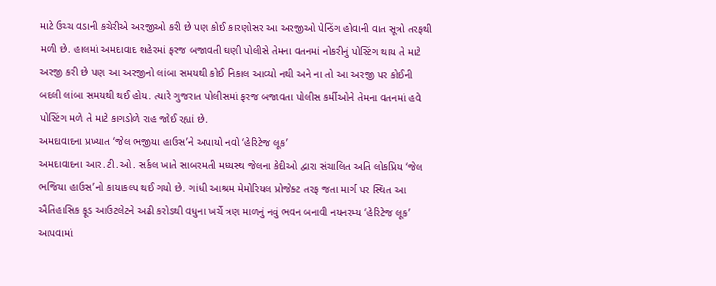માટે ઉચ્ચ વડાની કચેરીએ અરજીઓ કરી છે પણ કોઈ કારણોસર આ અરજીઓ પેન્ડિંગ હોવાની વાત સૂત્રો તરફથી મળી છે. હાલમાં અમદાવાદ શહેરમાં ફરજ બજાવતી ઘણી પોલીસે તેમના વતનમાં નોકરીનું પોસ્ટિંગ થાય તે માટે અરજી કરી છે પણ આ અરજીનો લાંબા સમયથી કોઈ નિકાલ આવ્યો નથી અને ના તો આ અરજી પર કોઈની બદલી લાંબા સમયથી થઈ હોય. ત્યારે ગુજરાત પોલીસમાં ફરજ બજાવતા પોલીસ કર્મીઓને તેમના વતનમાં હવે પોસ્ટિંગ મળે તે માટે કાગડોળે રાહ જોઈ રહ્યાં છે.
અમદાવાદના પ્રખ્યાત ‘જેલ ભજીયા હાઉસ’ને અપાયો નવો ‘હેરિટેજ લૂક’
અમદાવાદના આર.ટી.ઓ. સર્કલ ખાતે સાબરમતી મધ્યસ્થ જેલના કેદીઓ દ્વારા સંચાલિત અતિ લોકપ્રિય ‘જેલ ભજિયા હાઉસ’નો કાયાકલ્પ થઈ ગયો છે. ગાંધી આશ્રમ મેમોરિયલ પ્રોજેક્ટ તરફ જતા માર્ગ પર સ્થિત આ ઐતિહાસિક ફૂડ આઉટલેટને અઢી કરોડથી વધુના ખર્ચે ત્રણ માળનું નવું ભવન બનાવી નયનરમ્ય ‘હેરિટેજ લૂક’ આપવામાં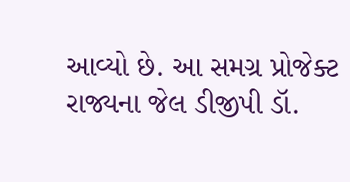આવ્યો છે. આ સમગ્ર પ્રોજેક્ટ રાજ્યના જેલ ડીજીપી ડૉ.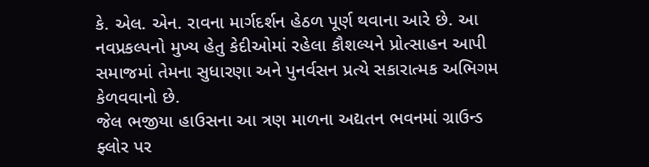કે. એલ. એન. રાવના માર્ગદર્શન હેઠળ પૂર્ણ થવાના આરે છે. આ નવપ્રકલ્પનો મુખ્ય હેતુ કેદીઓમાં રહેલા કૌશલ્યને પ્રોત્સાહન આપી સમાજમાં તેમના સુધારણા અને પુનર્વસન પ્રત્યે સકારાત્મક અભિગમ કેળવવાનો છે.
જેલ ભજીયા હાઉસના આ ત્રણ માળના અદ્યતન ભવનમાં ગ્રાઉન્ડ ફ્લોર પર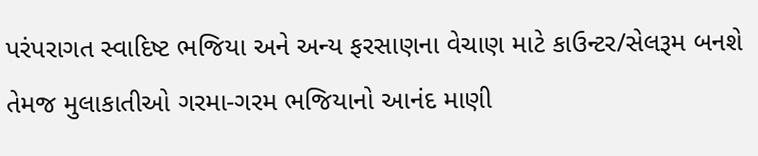પરંપરાગત સ્વાદિષ્ટ ભજિયા અને અન્ય ફરસાણના વેચાણ માટે કાઉન્ટર/સેલરૂમ બનશે તેમજ મુલાકાતીઓ ગરમા-ગરમ ભજિયાનો આનંદ માણી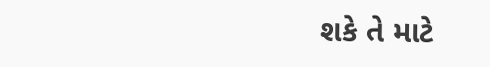શકે તે માટે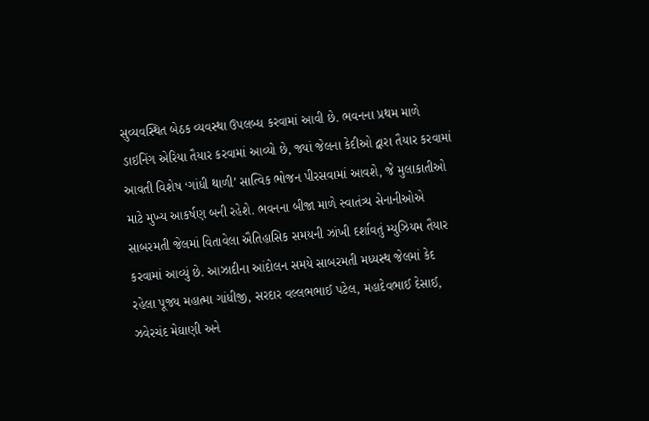સુવ્યવસ્થિત બેઠક વ્યવસ્થા ઉપલબ્ધ કરવામાં આવી છે. ભવનના પ્રથમ માળે ડાઇનિંગ એરિયા તૈયાર કરવામાં આવ્યો છે, જ્યાં જેલના કેદીઓ દ્વારા તૈયાર કરવામાં આવતી વિશેષ ‘ગાંધી થાળી’ સાત્વિક ભોજન પીરસવામાં આવશે, જે મુલાકાતીઓ માટે મુખ્ય આકર્ષણ બની રહેશે. ભવનના બીજા માળે સ્વાતંત્ર્ય સેનાનીઓએ સાબરમતી જેલમાં વિતાવેલા ઐતિહાસિક સમયની ઝાંખી દર્શાવતું મ્યુઝિયમ તૈયાર કરવામાં આવ્યું છે. આઝાદીના આંદોલન સમયે સાબરમતી મધ્યસ્થ જેલમાં કેદ રહેલા પૂજ્ય મહાત્મા ગાંધીજી, સરદાર વલ્લભભાઈ પટેલ, મહાદેવભાઈ દેસાઈ, ઝવેરચંદ મેઘાણી અને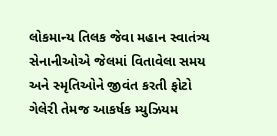લોકમાન્ય તિલક જેવા મહાન સ્વાતંત્ર્ય સેનાનીઓએ જેલમાં વિતાવેલા સમય અને સ્મૃતિઓને જીવંત કરતી ફોટો ગેલેરી તેમજ આકર્ષક મ્યુઝિયમ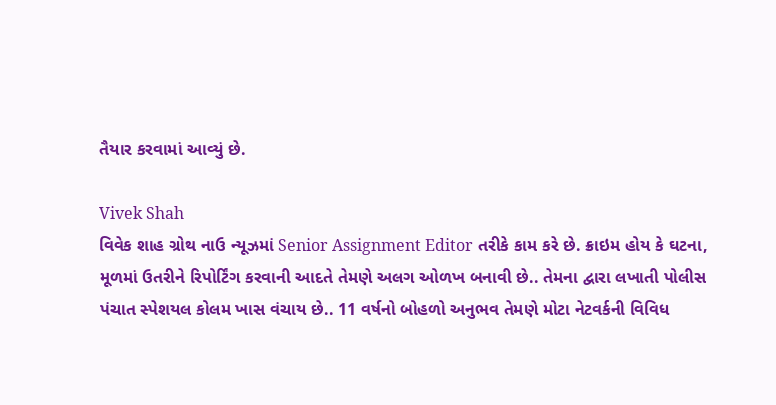તૈયાર કરવામાં આવ્યું છે.

Vivek Shah
વિવેક શાહ ગ્રોથ નાઉ ન્યૂઝમાં Senior Assignment Editor તરીકે કામ કરે છે. ક્રાઇમ હોય કે ઘટના, મૂળમાં ઉતરીને રિપોર્ટિંગ કરવાની આદતે તેમણે અલગ ઓળખ બનાવી છે.. તેમના દ્વારા લખાતી પોલીસ પંચાત સ્પેશયલ કોલમ ખાસ વંચાય છે.. 11 વર્ષનો બોહળો અનુભવ તેમણે મોટા નેટવર્કની વિવિધ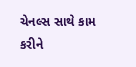ચેનલ્સ સાથે કામ કરીને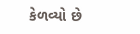કેળવ્યો છે